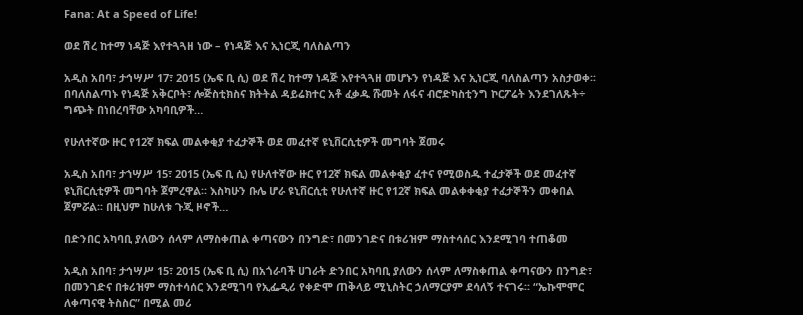Fana: At a Speed of Life!

ወደ ሽረ ከተማ ነዳጅ እየተጓጓዘ ነው – የነዳጅ እና ኢነርጂ ባለስልጣን

አዲስ አበባ፣ ታኅሣሥ 17፣ 2015 (ኤፍ ቢ ሲ) ወደ ሽረ ከተማ ነዳጅ እየተጓጓዘ መሆኑን የነዳጅ እና ኢነርጂ ባለስልጣን አስታወቀ፡፡ በባለስልጣኑ የነዳጅ አቅርቦት፣ ሎጅስቲክስና ክትትል ዳይሬክተር አቶ ፈቃዱ ሹመት ለፋና ብሮድካስቲንግ ኮርፖሬት እንደገለጹት÷ ግጭት በነበረባቸው አካባቢዎች…

የሁለተኛው ዙር የ12ኛ ክፍል መልቀቂያ ተፈታኞች ወደ መፈተኛ ዩኒቨርሲቲዎች መግባት ጀመሩ

አዲስ አበባ፣ ታኀሣሥ 15፣ 2015 (ኤፍ ቢ ሲ) የሁለተኛው ዙር የ12ኛ ክፍል መልቀቂያ ፈተና የሚወስዱ ተፈታኞች ወደ መፈተኛ ዩኒቨርሲቲዎች መግባት ጀምረዋል፡፡ እስካሁን ቡሌ ሆራ ዩኒቨርሲቲ የሁለተኛ ዙር የ12ኛ ክፍል መልቀቀቂያ ተፈታኞችን መቀበል ጀምሯል፡፡ በዚህም ከሁለቱ ጉጂ ዞኖች…

በድንበር አካባቢ ያለውን ሰላም ለማስቀጠል ቀጣናውን በንግድ፣ በመንገድና በቱሪዝም ማስተሳሰር እንደሚገባ ተጠቆመ

አዲስ አበባ፣ ታኅሣሥ 15፣ 2015 (ኤፍ ቢ ሲ) በአጎራባች ሀገራት ድንበር አካባቢ ያለውን ሰላም ለማስቀጠል ቀጣናውን በንግድ፣ በመንገድና በቱሪዝም ማስተሳሰር እንደሚገባ የኢፌዲሪ የቀድሞ ጠቅላይ ሚኒስትር ኃለማርያም ደሳለኝ ተናገሩ፡፡ “ኤኩሞሞር ለቀጣናዊ ትስስር” በሚል መሪ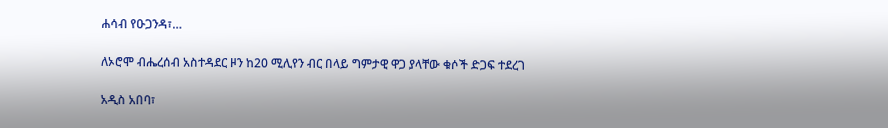ሐሳብ የዑጋንዳ፣…

ለኦሮሞ ብሔረሰብ አስተዳደር ዞን ከ20 ሚሊየን ብር በላይ ግምታዊ ዋጋ ያላቸው ቁሶች ድጋፍ ተደረገ

አዲስ አበባ፣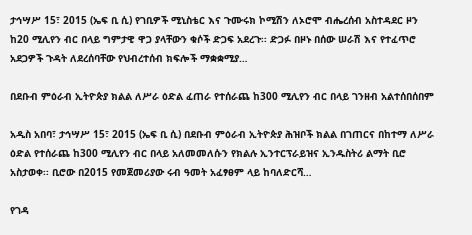ታኅሣሥ 15፣ 2015 (ኤፍ ቢ ሲ) የገቢዎች ሚኒስቴር እና ጉሙሩክ ኮሚሽን ለኦሮሞ ብሔረሰብ አስተዳደር ዞን ከ20 ሚሊየን ብር በላይ ግምታዊ ዋጋ ያላቸውን ቁሶች ድጋፍ አደረጉ፡፡ ድጋፉ በዞኑ በሰው ሠራሽ እና የተፈጥሮ አደጋዎች ጉዳት ለደረሰባቸው የህብረተሰብ ክፍሎች ማቋቋሚያ…

በደቡብ ምዕራብ ኢትዮጵያ ክልል ለሥራ ዕድል ፈጠራ የተሰራጨ ከ300 ሚሊየን ብር በላይ ገንዘብ አልተሰበሰበም

አዲስ አበባ፣ ታኅሣሥ 15፣ 2015 (ኤፍ ቢ ሲ) በደቡብ ምዕራብ ኢትዮጵያ ሕዝቦች ክልል በገጠርና በከተማ ለሥራ ዕድል የተሰራጨ ከ300 ሚሊየን ብር በላይ አለመመለሱን የክልሉ ኢንተርፕራይዝና ኢንዱስትሪ ልማት ቢሮ አስታወቀ፡፡ ቢሮው በ2015 የመጀመሪያው ሩብ ዓመት አፈፃፀም ላይ ከባለድርሻ…

የገዳ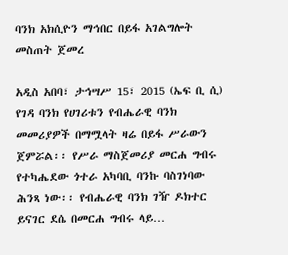ባንክ አክሲዮን ማኅበር በይፋ አገልግሎት መስጠት ጀመረ

አዲስ አበባ፣ ታኅሣሥ 15፣ 2015 (ኤፍ ቢ ሲ) የገዳ ባንክ የሀገሪቱን የብሔራዊ ባንክ መመሪያዎች በማሟላት ዛሬ በይፋ ሥራውን ጀምሯል፡፡ የሥራ ማስጀመሪያ መርሐ ግብሩ የተካሔደው ጎተራ አካባቢ ባንኩ ባስገነባው ሕንጻ ነው፡፡ የብሔራዊ ባንክ ገዥ ዶክተር ይናገር ደሴ በመርሐ ግብሩ ላይ…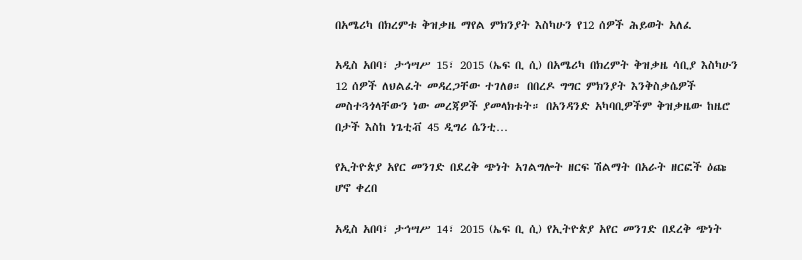በአሜሪካ በክረምቱ ቅዝቃዜ ማየል ምክንያት እስካሁን የ12 ሰዎች ሕይወት አለፈ

አዲስ አበባ፣ ታኅሣሥ 15፣ 2015 (ኤፍ ቢ ሲ) በአሜሪካ በክረምት ቅዝቃዜ ሳቢያ እስካሁን 12 ሰዎች ለህልፈት መዳረጋቸው ተገለፀ። በበረዶ ግግር ምክንያት እንቅስቃሴዎች መስተጓጎላቸውን ነው መረጃዎች ያመላክቱት። በአንዳንድ አካባቢዎችም ቅዝቃዜው ከዜሮ በታች እስከ ነጌቲቭ 45 ዲግሪ ሴንቲ…

የኢትዮጵያ አየር መንገድ በደረቅ ጭነት አገልግሎት ዘርፍ ሽልማት በአራት ዘርፎች ዕጩ ሆኖ ቀረበ

አዲስ አበባ፣ ታኅሣሥ 14፣ 2015 (ኤፍ ቢ ሲ) የኢትዮጵያ አየር መንገድ በደረቅ ጭነት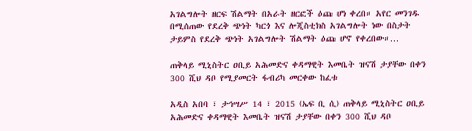አገልግሎት ዘርፍ ሽልማት በአራት ዘርፎች ዕጩ ሆነ ቀረበ። አየር መንገዱ በሚሰጠው የደረቅ ጭነት ካርጎ እና ሎጂስቲክስ አገልግሎት ነው በስታት ታይምስ የደረቅ ጭነት አገልግሎት ሽልማት ዕጩ ሆኖ የቀረበው።…

ጠቅላይ ሚኒስትር ዐቢይ አሕመድና ቀዳማዊት እመቤት ዝናሽ ታያቸው በቀን 300 ሺህ ዳቦ የሚያመርት ፋብሪካ መርቀው ከፈቱ

አዲስ አበባ ፣ ታኅሣሥ 14 ፣ 2015 (ኤፍ ቢ ሲ) ጠቅላይ ሚኒስትር ዐቢይ አሕመድና ቀዳማዊት እመቤት ዝናሽ ታያቸው በቀን 300 ሺህ ዳቦ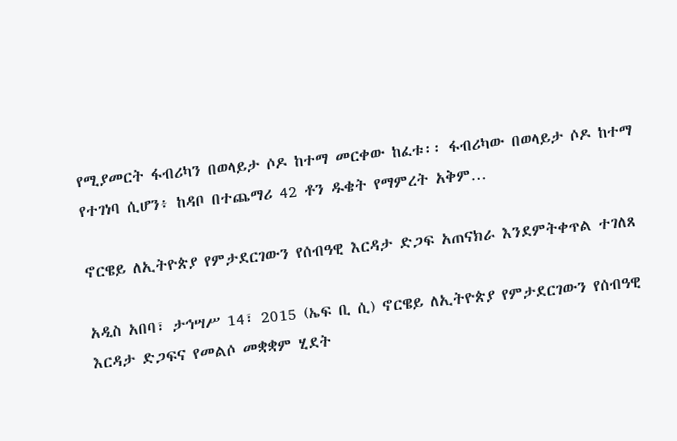የሚያመርት ፋብሪካን በወላይታ ሶዶ ከተማ መርቀው ከፈቱ፡፡ ፋብሪካው በወላይታ ሶዶ ከተማ የተገነባ ሲሆን፥ ከዳቦ በተጨማሪ 42 ቶን ዱቄት የማምረት አቅም…

ኖርዌይ ለኢትዮጵያ የምታደርገውን የሰብዓዊ እርዳታ ድጋፍ አጠናክራ እንደምትቀጥል ተገለጸ

አዲስ አበባ፣ ታኅሣሥ 14፣ 2015 (ኤፍ ቢ ሲ) ኖርዌይ ለኢትዮጵያ የምታደርገውን የሰብዓዊ እርዳታ ድጋፍና የመልሶ መቋቋም ሂደት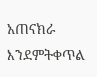አጠናክራ እንደምትቀጥል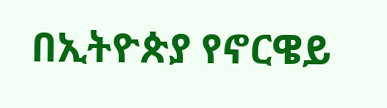በኢትዮጵያ የኖርዌይ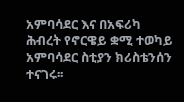አምባሳደር እና በአፍሪካ ሕብረት የኖርዌይ ቋሚ ተወካይ አምባሳደር ስቲያን ክሪስቴንሰን ተናገሩ፡፡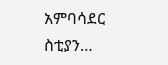አምባሳደር ስቲያን…